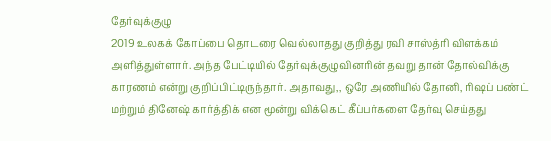தேர்வுக்குழு
2019 உலகக் கோப்பை தொடரை வெல்லாதது குறித்து ரவி சாஸ்த்ரி விளக்கம் அளித்துள்ளார். அந்த பேட்டியில் தேர்வுக்குழுவினரின் தவறு தான் தோல்விக்கு காரணம் என்று குறிப்பிட்டிருந்தார். அதாவது,, ஒரே அணியில் தோனி, ரிஷப் பண்ட் மற்றும் தினேஷ் கார்த்திக் என மூன்று விக்கெட் கீப்பர்களை தேர்வு செய்தது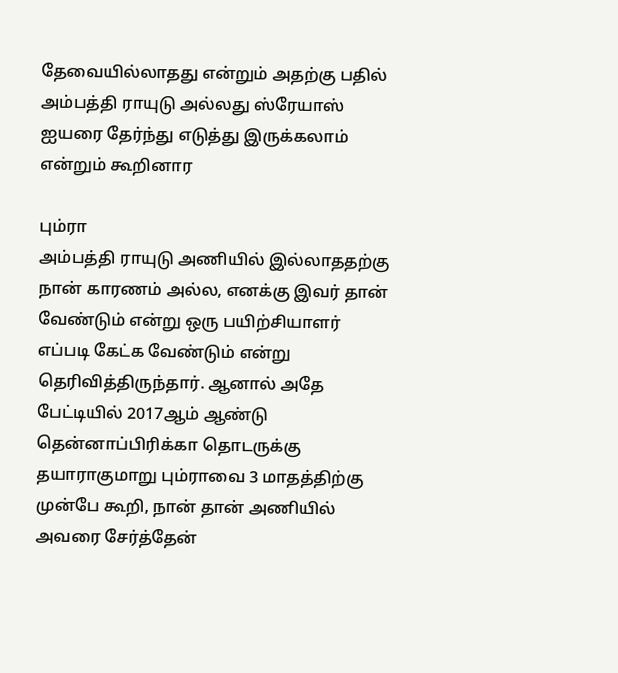தேவையில்லாதது என்றும் அதற்கு பதில் அம்பத்தி ராயுடு அல்லது ஸ்ரேயாஸ் ஐயரை தேர்ந்து எடுத்து இருக்கலாம் என்றும் கூறினார

பும்ரா
அம்பத்தி ராயுடு அணியில் இல்லாததற்கு நான் காரணம் அல்ல, எனக்கு இவர் தான் வேண்டும் என்று ஒரு பயிற்சியாளர் எப்படி கேட்க வேண்டும் என்று தெரிவித்திருந்தார். ஆனால் அதே பேட்டியில் 2017ஆம் ஆண்டு தென்னாப்பிரிக்கா தொடருக்கு தயாராகுமாறு பும்ராவை 3 மாதத்திற்கு முன்பே கூறி, நான் தான் அணியில் அவரை சேர்த்தேன்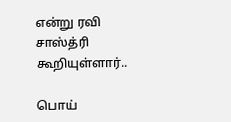என்று ரவி சாஸ்த்ரி கூறியுள்ளார்..

பொய்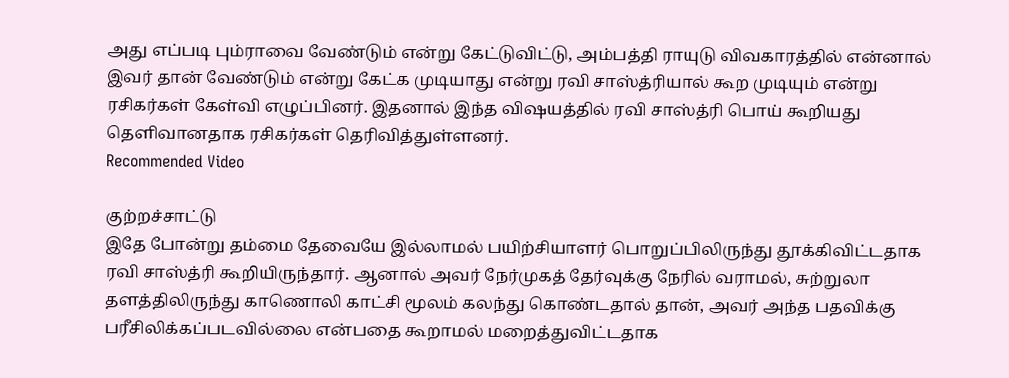அது எப்படி பும்ராவை வேண்டும் என்று கேட்டுவிட்டு, அம்பத்தி ராயுடு விவகாரத்தில் என்னால் இவர் தான் வேண்டும் என்று கேட்க முடியாது என்று ரவி சாஸ்த்ரியால் கூற முடியும் என்று ரசிகர்கள் கேள்வி எழுப்பினர். இதனால் இந்த விஷயத்தில் ரவி சாஸ்த்ரி பொய் கூறியது தெளிவானதாக ரசிகர்கள் தெரிவித்துள்ளனர்.
Recommended Video

குற்றச்சாட்டு
இதே போன்று தம்மை தேவையே இல்லாமல் பயிற்சியாளர் பொறுப்பிலிருந்து தூக்கிவிட்டதாக ரவி சாஸ்த்ரி கூறியிருந்தார். ஆனால் அவர் நேர்முகத் தேர்வுக்கு நேரில் வராமல், சுற்றுலா தளத்திலிருந்து காணொலி காட்சி மூலம் கலந்து கொண்டதால் தான், அவர் அந்த பதவிக்கு பரீசிலிக்கப்படவில்லை என்பதை கூறாமல் மறைத்துவிட்டதாக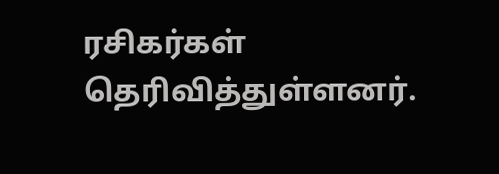ரசிகர்கள் தெரிவித்துள்ளனர்.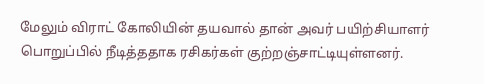மேலும் விராட் கோலியின் தயவால் தான் அவர் பயிற்சியாளர் பொறுப்பில் நீடித்ததாக ரசிகர்கள் குற்றஞ்சாட்டியுள்ளனர்.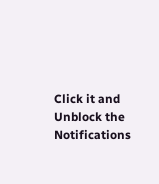Click it and Unblock the Notifications